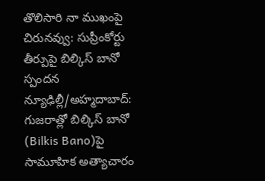తొలిసారి నా ముఖంపై చిరునవ్వు: సుప్రీంకోర్టు తీర్పుపై బిల్కిస్ బానో స్పందన
న్యూఢిల్లీ/అహ్మదాబాద్: గుజరాత్లో బిల్కిస్ బానో (Bilkis Bano)పై సామూహిక అత్యాచారం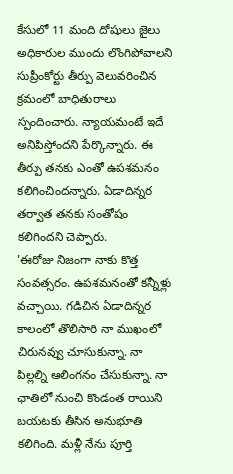కేసులో 11 మంది దోషులు జైలు అధికారుల ముందు లొంగిపోవాలని సుప్రీంకోర్టు తీర్పు వెలువరించిన క్రమంలో బాధితురాలు స్పందించారు. న్యాయమంటే ఇదే అనిపిస్తోందని పేర్కొన్నారు. ఈ తీర్పు తనకు ఎంతో ఉపశమనం కలిగించిందన్నారు. ఏడాదిన్నర తర్వాత తనకు సంతోషం కలిగిందని చెప్పారు.
'ఈరోజు నిజంగా నాకు కొత్త సంవత్సరం. ఉపశమనంతో కన్నీళ్లు వచ్చాయి. గడిచిన ఏడాదిన్నర కాలంలో తొలిసారి నా ముఖంలో చిరునవ్వు చూసుకున్నా. నా పిల్లల్ని ఆలింగనం చేసుకున్నా. నా ఛాతిలో నుంచి కొండంత రాయిని బయటకు తీసిన అనుభూతి కలిగింది. మళ్లీ నేను పూర్తి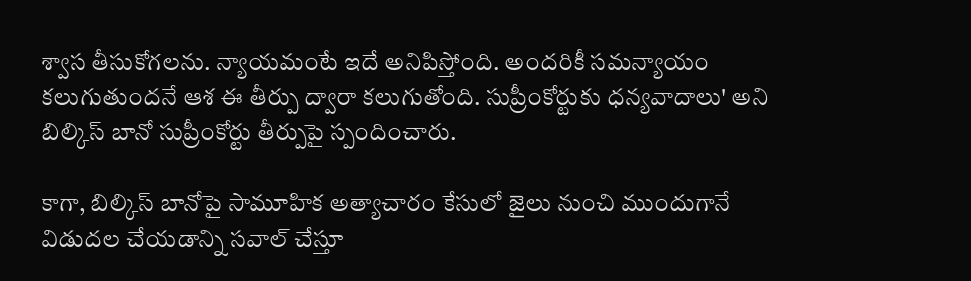శ్వాస తీసుకోగలను. న్యాయమంటే ఇదే అనిపిస్తోంది. అందరికీ సమన్యాయం కలుగుతుందనే ఆశ ఈ తీర్పు ద్వారా కలుగుతోంది. సుప్రీంకోర్టుకు ధన్యవాదాలు' అని బిల్కిస్ బానో సుప్రీంకోర్టు తీర్పుపై స్పందించారు.

కాగా, బిల్కిస్ బానోపై సామూహిక అత్యాచారం కేసులో జైలు నుంచి ముందుగానే విడుదల చేయడాన్ని సవాల్ చేస్తూ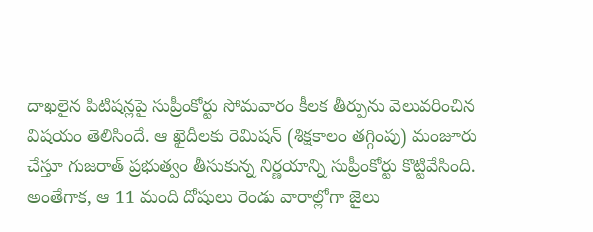దాఖలైన పిటిషన్లపై సుప్రీంకోర్టు సోమవారం కీలక తీర్పును వెలువరించిన విషయం తెలిసిందే. ఆ ఖైదీలకు రెమిషన్ (శిక్షకాలం తగ్గింపు) మంజూరు చేస్తూ గుజరాత్ ప్రభుత్వం తీసుకున్న నిర్ణయాన్ని సుప్రీంకోర్టు కొట్టివేసింది.
అంతేగాక, ఆ 11 మంది దోషులు రెండు వారాల్లోగా జైలు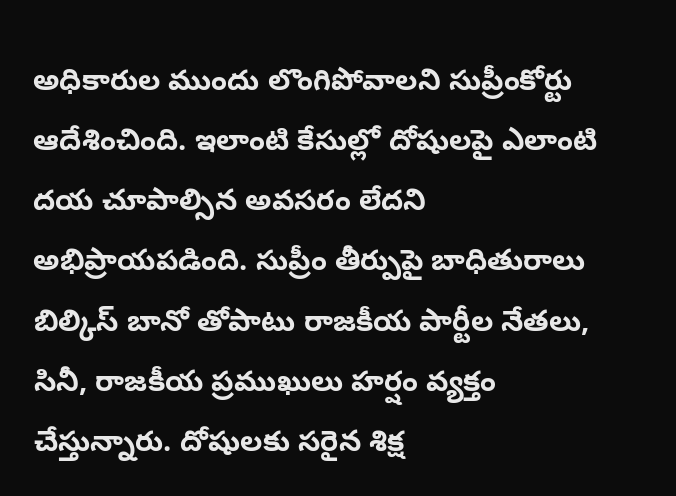అధికారుల ముందు లొంగిపోవాలని సుప్రీంకోర్టు ఆదేశించింది. ఇలాంటి కేసుల్లో దోషులపై ఎలాంటి దయ చూపాల్సిన అవసరం లేదని అభిప్రాయపడింది. సుప్రీం తీర్పుపై బాధితురాలు బిల్కిస్ బానో తోపాటు రాజకీయ పార్టీల నేతలు, సినీ, రాజకీయ ప్రముఖులు హర్షం వ్యక్తం చేస్తున్నారు. దోషులకు సరైన శిక్ష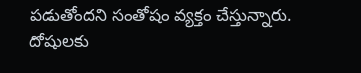పడుతోందని సంతోషం వ్యక్తం చేస్తున్నారు. దోషులకు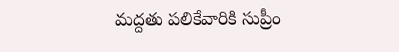మద్దతు పలికేవారికి సుప్రీం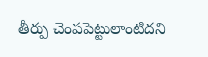తీర్పు చెంపపెట్టులాంటిదని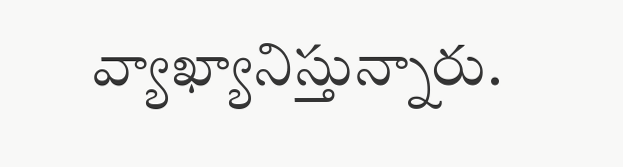వ్యాఖ్యానిస్తున్నారు.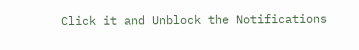Click it and Unblock the Notifications